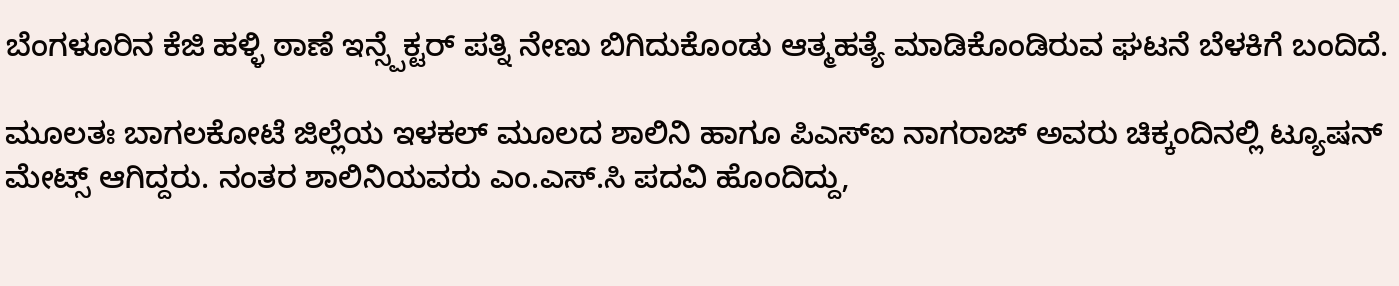ಬೆಂಗಳೂರಿನ ಕೆಜಿ ಹಳ್ಳಿ ಠಾಣೆ ಇನ್ಸ್ಪೆಕ್ಟರ್ ಪತ್ನಿ ನೇಣು ಬಿಗಿದುಕೊಂಡು ಆತ್ಮಹತ್ಯೆ ಮಾಡಿಕೊಂಡಿರುವ ಘಟನೆ ಬೆಳಕಿಗೆ ಬಂದಿದೆ.

ಮೂಲತಃ ಬಾಗಲಕೋಟೆ ಜಿಲ್ಲೆಯ ಇಳಕಲ್ ಮೂಲದ ಶಾಲಿನಿ ಹಾಗೂ ಪಿಎಸ್‌ಐ ನಾಗರಾಜ್ ಅವರು ಚಿಕ್ಕಂದಿನಲ್ಲಿ ಟ್ಯೂಷನ್‌ ಮೇಟ್ಸ್ ಆಗಿದ್ದರು. ನಂತರ ಶಾಲಿನಿಯವರು ಎಂ.ಎಸ್.ಸಿ ಪದವಿ ಹೊಂದಿದ್ದು,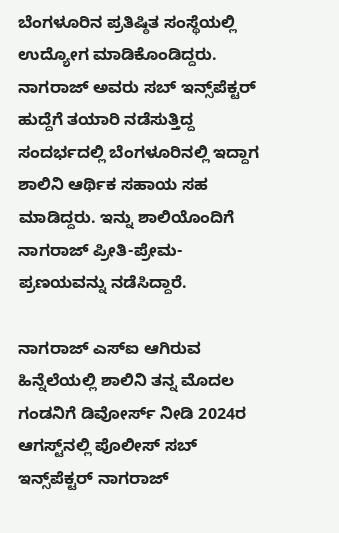ಬೆಂಗಳೂರಿನ ಪ್ರತಿಷ್ಠಿತ ಸಂಸ್ಥೆಯಲ್ಲಿ ಉದ್ಯೋಗ ಮಾಡಿಕೊಂಡಿದ್ದರು. ನಾಗರಾಜ್ ಅವರು ಸಬ್ ಇನ್ಸ್‌ಪೆಕ್ಟರ್ ಹುದ್ದೆಗೆ ತಯಾರಿ ನಡೆಸುತ್ತಿದ್ದ ಸಂದರ್ಭದಲ್ಲಿ ಬೆಂಗಳೂರಿನಲ್ಲಿ ಇದ್ದಾಗ ಶಾಲಿನಿ ಆರ್ಥಿಕ ಸಹಾಯ ಸಹ ಮಾಡಿದ್ದರು. ಇನ್ನು ಶಾಲಿಯೊಂದಿಗೆ ನಾಗರಾಜ್ ಪ್ರೀತಿ-ಪ್ರೇಮ-ಪ್ರಣಯವನ್ನು ನಡೆಸಿದ್ದಾರೆ.

ನಾಗರಾಜ್ ಎಸ್‌ಐ ಆಗಿರುವ ಹಿನ್ನೆಲೆಯಲ್ಲಿ ಶಾಲಿನಿ ತನ್ನ ಮೊದಲ ಗಂಡನಿಗೆ ಡಿವೋರ್ಸ್ ನೀಡಿ 2024ರ ಆಗಸ್ಟ್‌ನಲ್ಲಿ ಪೊಲೀಸ್ ಸಬ್ ಇನ್ಸ್‌ಪೆಕ್ಟರ್ ನಾಗರಾಜ್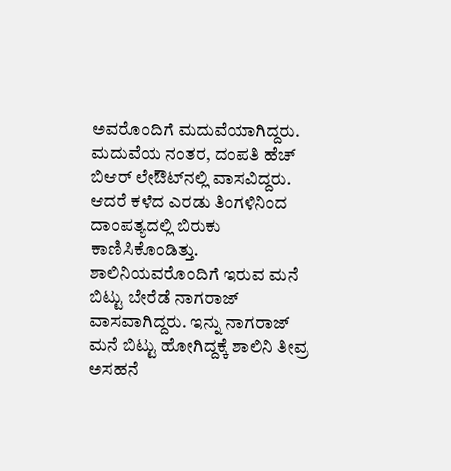ಅವರೊಂದಿಗೆ ಮದುವೆಯಾಗಿದ್ದರು. ಮದುವೆಯ ನಂತರ, ದಂಪತಿ ಹೆಚ್ ಬಿಆರ್ ಲೇಔಟ್‌ನಲ್ಲಿ ವಾಸವಿದ್ದರು. ಆದರೆ ಕಳೆದ ಎರಡು ತಿಂಗಳಿನಿಂದ ದಾಂಪತ್ಯದಲ್ಲಿ ಬಿರುಕು ಕಾಣಿಸಿಕೊಂಡಿತ್ತು. ಶಾಲಿನಿಯವರೊಂದಿಗೆ ಇರುವ ಮನೆ ಬಿಟ್ಟು ಬೇರೆಡೆ ನಾಗರಾಜ್ ವಾಸವಾಗಿದ್ದರು. ಇನ್ನು ನಾಗರಾಜ್ ಮನೆ ಬಿಟ್ಟು ಹೋಗಿದ್ದಕ್ಕೆ ಶಾಲಿನಿ ತೀವ್ರ ಅಸಹನೆ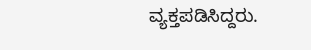ವ್ಯಕ್ತಪಡಿಸಿದ್ದರು.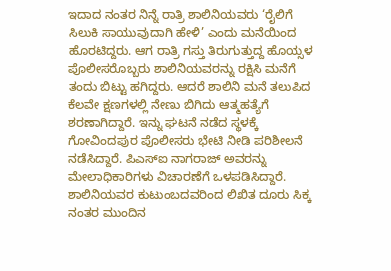ಇದಾದ ನಂತರ ನಿನ್ನೆ ರಾತ್ರಿ ಶಾಲಿನಿಯವರು ‘ರೈಲಿಗೆ ಸಿಲುಕಿ ಸಾಯುವುದಾಗಿ ಹೇಳಿ’ ಎಂದು ಮನೆಯಿಂದ ಹೊರಟಿದ್ದರು. ಆಗ ರಾತ್ರಿ ಗಸ್ತು ತಿರುಗುತ್ತುದ್ದ ಹೊಯ್ಸಳ ಪೊಲೀಸರೊಬ್ಬರು ಶಾಲಿನಿಯವರನ್ನು ರಕ್ಷಿಸಿ ಮನೆಗೆ ತಂದು ಬಿಟ್ಟು ಹಗಿದ್ದರು. ಆದರೆ ಶಾಲಿನಿ ಮನೆ ತಲುಪಿದ ಕೆಲವೇ ಕ್ಷಣಗಳಲ್ಲಿ ನೇಣು ಬಿಗಿದು ಆತ್ಮಹತ್ಯೆಗೆ ಶರಣಾಗಿದ್ದಾರೆ. ಇನ್ನು ಘಟನೆ ನಡೆದ ಸ್ಥಳಕ್ಕೆ ಗೋವಿಂದಪುರ ಪೊಲೀಸರು ಭೇಟಿ ನೀಡಿ ಪರಿಶೀಲನೆ ನಡೆಸಿದ್ದಾರೆ. ಪಿಎಸ್‌ಐ ನಾಗರಾಜ್ ಅವರನ್ನು ಮೇಲಾಧಿಕಾರಿಗಳು ವಿಚಾರಣೆಗೆ ಒಳಪಡಿಸಿದ್ದಾರೆ. ಶಾಲಿನಿಯವರ ಕುಟುಂಬದವರಿಂದ ಲಿಖಿತ ದೂರು ಸಿಕ್ಕ ನಂತರ ಮುಂದಿನ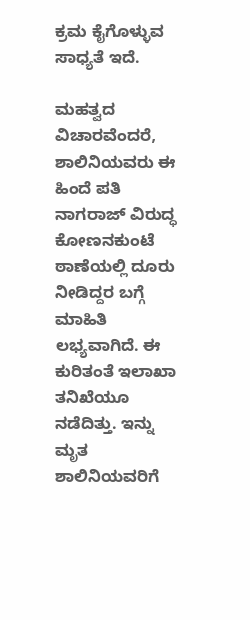ಕ್ರಮ ಕೈಗೊಳ್ಳುವ ಸಾಧ್ಯತೆ ಇದೆ.

ಮಹತ್ವದ ವಿಚಾರವೆಂದರೆ, ಶಾಲಿನಿಯವರು ಈ ಹಿಂದೆ ಪತಿ ನಾಗರಾಜ್ ವಿರುದ್ಧ ಕೋಣನಕುಂಟೆ ಠಾಣೆಯಲ್ಲಿ ದೂರು ನೀಡಿದ್ದರ ಬಗ್ಗೆ ಮಾಹಿತಿ ಲಭ್ಯವಾಗಿದೆ. ಈ ಕುರಿತಂತೆ ಇಲಾಖಾ ತನಿಖೆಯೂ ನಡೆದಿತ್ತು. ಇನ್ನು ಮೃತ ಶಾಲಿನಿಯವರಿಗೆ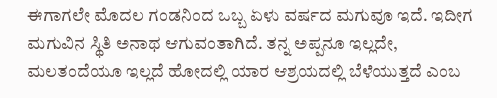ಈಗಾಗಲೇ ಮೊದಲ ಗಂಡನಿಂದ ಒಬ್ಬ ಏಳು ವರ್ಷದ ಮಗುವೂ ಇದೆ. ಇದೀಗ ಮಗುವಿನ ಸ್ಥಿತಿ ಅನಾಥ ಆಗುವಂತಾಗಿದೆ. ತನ್ನ ಅಪ್ಪನೂ ಇಲ್ಲದೇ, ಮಲತಂದೆಯೂ ಇಲ್ಲದೆ ಹೋದಲ್ಲಿ ಯಾರ ಆಶ್ರಯದಲ್ಲಿ ಬೆಳೆಯುತ್ತದೆ ಎಂಬ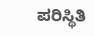ಪರಿಸ್ಥಿತಿ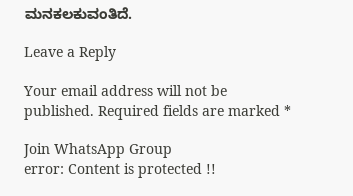ಮನಕಲಕುವಂತಿದೆ.

Leave a Reply

Your email address will not be published. Required fields are marked *

Join WhatsApp Group
error: Content is protected !!